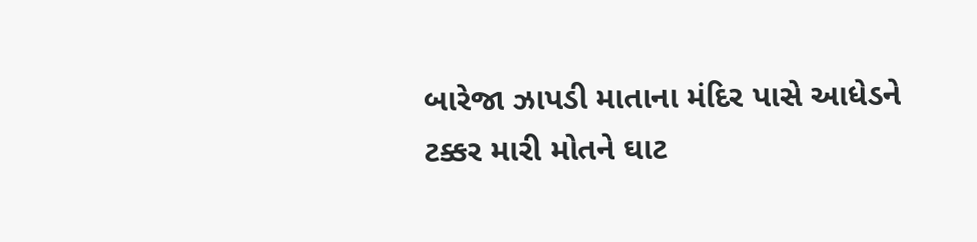બારેજા ઝાપડી માતાના મંદિર પાસે આધેડને ટક્કર મારી મોતને ઘાટ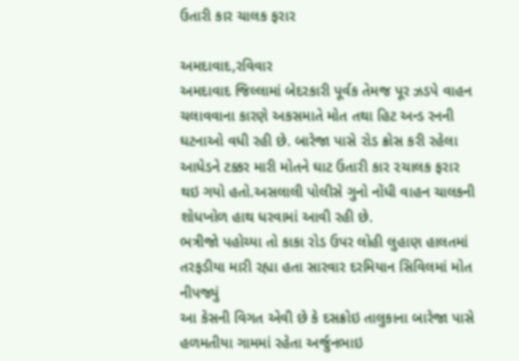ઉતારી કાર ચાલક ફરાર

અમદાવાદ,રવિવાર
અમદાવાદ જિલ્લામાં બેદરકારી પૂર્વક તેમજ પૂર ઝડપે વાહન ચલાવવાના કારણે અકસમાતે મોત તથા હિટ અન્ડ રનની ઘટનાઓ વધી રહી છે. બારેજા પાસે રોડ ક્રોસ કરી રહેલા આધેડને ટક્કર મારી મોતને ઘાટ ઉતારી કાર ૨ચાલક ફરાર થઇ ગયો હતો.અસલાલી પોલીસે ગુનો નોંધી વાહન ચાલકની શોધખોળ હાથ ધરવામાં આવી રહી છે.
ભત્રીજો પહોચ્યા તો કાકા રોડ ઉપર લોહી લુહાણ હાલતમાં તરફડીયા મારી રહ્યા હતા સારવાર દરમિયાન સિવિલમાં મોત નીપજ્યું
આ કેસની વિગત એવી છે કે દસક્રોઇ તાલુકાના બારેજા પાસે હળમતીયા ગામમાં રહેતા અર્જુનભાઇ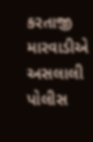કરતાજી મારવાડીએ અસલાલી પોલીસ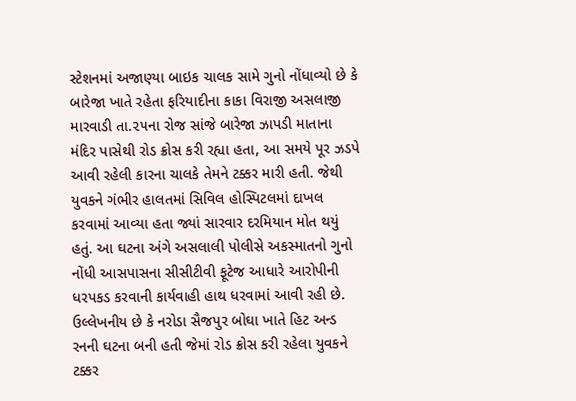સ્ટેશનમાં અજાણ્યા બાઇક ચાલક સામે ગુનો નોંધાવ્યો છે કે બારેજા ખાતે રહેતા ફરિયાદીના કાકા વિરાજી અસલાજી મારવાડી તા.૨૫ના રોજ સાંજે બારેજા ઝાપડી માતાના મંદિર પાસેથી રોડ ક્રોસ કરી રહ્યા હતા, આ સમયે પૂર ઝડપે આવી રહેલી કારના ચાલકે તેમને ટક્કર મારી હતી. જેથી યુવકને ગંભીર હાલતમાં સિવિલ હોસ્પિટલમાં દાખલ કરવામાં આવ્યા હતા જ્યાં સારવાર દરમિયાન મોત થયું હતું. આ ઘટના અંગે અસલાલી પોલીસે અકસ્માતનો ગુનો નોંધી આસપાસના સીસીટીવી ફૂટેજ આધારે આરોપીની ધરપકડ કરવાની કાર્યવાહી હાથ ધરવામાં આવી રહી છે.
ઉલ્લેખનીય છે કે નરોડા સૈજપુર બોઘા ખાતે હિટ અન્ડ રનની ઘટના બની હતી જેમાં રોડ ક્રોસ કરી રહેલા યુવકને ટક્કર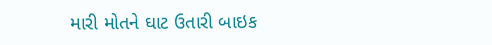મારી મોતને ઘાટ ઉતારી બાઇક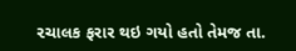૨ચાલક ફરાર થઇ ગયો હતો તેમજ તા.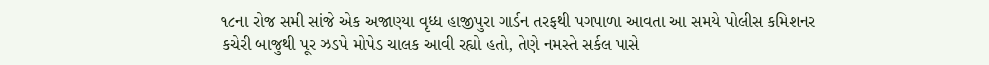૧૮ના રોજ સમી સાંજે એક અજાણ્યા વૃધ્ધ હાજીપુરા ગાર્ડન તરફથી પગપાળા આવતા આ સમયે પોલીસ કમિશનર કચેરી બાજુથી પૂર ઝડપે મોપેડ ચાલક આવી રહ્યો હતો, તેણે નમસ્તે સર્કલ પાસે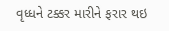વૃધ્ધને ટક્કર મારીને ફરાર થઇ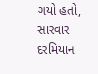ગયો હતો, સારવાર દરમિયાન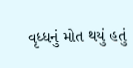વૃધ્ધનું મોત થયું હતું